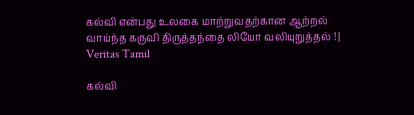கல்வி என்பது உலகை மாற்றுவதற்கான ஆற்றல் வாய்ந்த கருவி திருத்தந்தை லியோ வலியுறுத்தல் ! | Veritas Tamil

கல்வி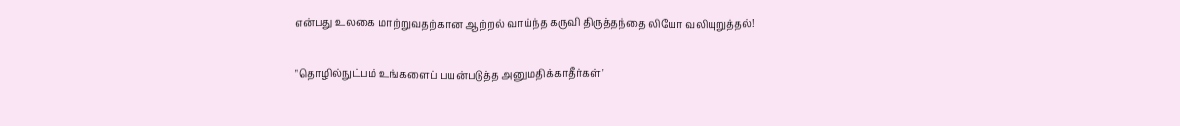என்பது உலகை மாற்றுவதற்கான ஆற்றல் வாய்ந்த கருவி திருத்தந்தை லியோ வலியுறுத்தல்!

"தொழில்நுட்பம் உங்களைப் பயன்படுத்த அனுமதிக்காதீர்கள்'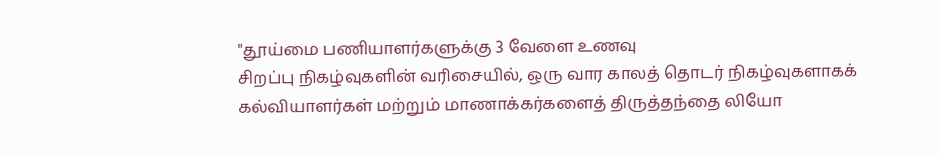"தூய்மை பணியாளர்களுக்கு 3 வேளை உணவு
சிறப்பு நிகழ்வுகளின் வரிசையில், ஒரு வார காலத் தொடர் நிகழ்வுகளாகக் கல்வியாளர்கள் மற்றும் மாணாக்கர்களைத் திருத்தந்தை லியோ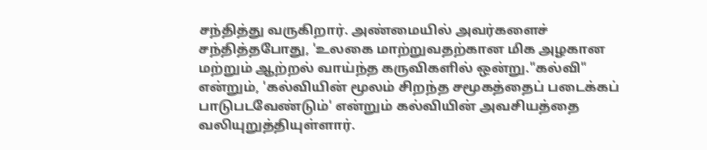சந்தித்து வருகிறார். அண்மையில் அவர்களைச் சந்தித்தபோது, 'உலகை மாற்றுவதற்கான மிக அழகான மற்றும் ஆற்றல் வாய்ந்த கருவிகளில் ஒன்று."கல்வி" என்றும், 'கல்வியின் மூலம் சிறந்த சமூகத்தைப் படைக்கப் பாடுபடவேண்டும்' என்றும் கல்வியின் அவசியத்தை வலியுறுத்தியுள்ளார்.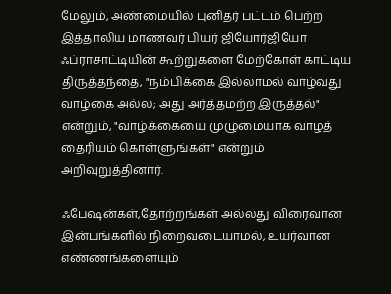மேலும், அண்மையில் புனிதர் பட்டம் பெற்ற இத்தாலிய மாணவர் பியர் ஜியோர்ஜியோ ஃப்ராசாட்டியின் கூற்றுகளை மேற்கோள் காட்டிய திருத்தந்தை, "நம்பிக்கை இல்லாமல் வாழ்வது வாழ்கை அல்ல; அது அர்த்தமற்ற இருத்தல்" என்றும், "வாழ்க்கையை முழுமையாக வாழத் தைரியம் கொள்ளுங்கள்" என்றும் அறிவுறுத்தினார்.

ஃபேஷன்கள்,தோற்றங்கள் அல்லது விரைவான இன்பங்களில் நிறைவடையாமல், உயர்வான எண்ணங்களையும்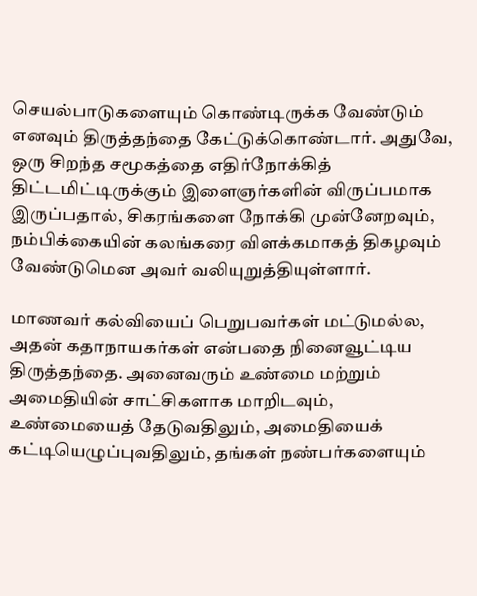செயல்பாடுகளையும் கொண்டிருக்க வேண்டும் எனவும் திருத்தந்தை கேட்டுக்கொண்டார். அதுவே, ஒரு சிறந்த சமூகத்தை எதிர்நோக்கித் திட்டமிட்டிருக்கும் இளைஞர்களின் விருப்பமாக இருப்பதால், சிகரங்களை நோக்கி முன்னேறவும், நம்பிக்கையின் கலங்கரை விளக்கமாகத் திகழவும் வேண்டுமென அவர் வலியுறுத்தியுள்ளார்.

மாணவர் கல்வியைப் பெறுபவர்கள் மட்டுமல்ல, அதன் கதாநாயகர்கள் என்பதை நினைவூட்டிய திருத்தந்தை. அனைவரும் உண்மை மற்றும் அமைதியின் சாட்சிகளாக மாறிடவும், உண்மையைத் தேடுவதிலும், அமைதியைக் கட்டியெழுப்புவதிலும், தங்கள் நண்பர்களையும்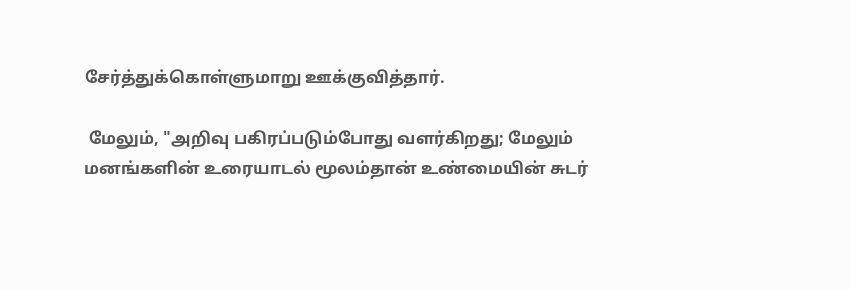சேர்த்துக்கொள்ளுமாறு ஊக்குவித்தார்.

 மேலும், "அறிவு பகிரப்படும்போது வளர்கிறது; மேலும் மனங்களின் உரையாடல் மூலம்தான் உண்மையின் சுடர்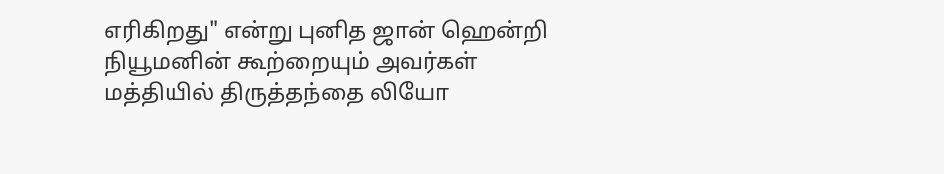எரிகிறது" என்று புனித ஜான் ஹென்றி நியூமனின் கூற்றையும் அவர்கள் மத்தியில் திருத்தந்தை லியோ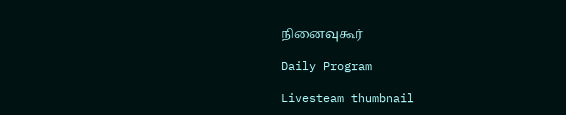நினைவுகூர்

Daily Program

Livesteam thumbnail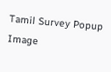Tamil Survey Popup Image